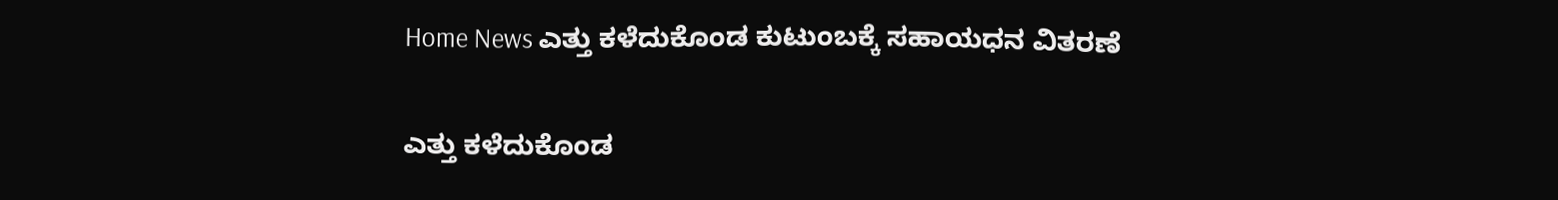Home News ಎತ್ತು ಕಳೆದುಕೊಂಡ ಕುಟುಂಬಕ್ಕೆ ಸಹಾಯಧನ ವಿತರಣೆ

ಎತ್ತು ಕಳೆದುಕೊಂಡ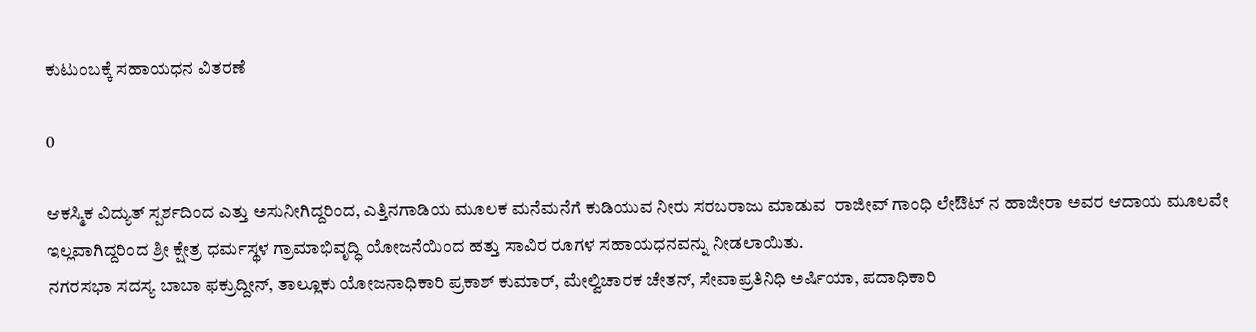ಕುಟುಂಬಕ್ಕೆ ಸಹಾಯಧನ ವಿತರಣೆ

0

ಆಕಸ್ಮಿಕ ವಿದ್ಯುತ್ ಸ್ಪರ್ಶದಿಂದ ಎತ್ತು ಅಸುನೀಗಿದ್ದರಿಂದ, ಎತ್ತಿನಗಾಡಿಯ ಮೂಲಕ ಮನೆಮನೆಗೆ ಕುಡಿಯುವ ನೀರು ಸರಬರಾಜು ಮಾಡುವ  ರಾಜೀವ್ ಗಾಂಧಿ ಲೇಔಟ್ ನ ಹಾಜೀರಾ ಅವರ ಆದಾಯ ಮೂಲವೇ ಇಲ್ಲವಾಗಿದ್ದರಿಂದ ಶ್ರೀ ಕ್ಷೇತ್ರ ಧರ್ಮಸ್ಥಳ ಗ್ರಾಮಾಭಿವೃದ್ಧಿ ಯೋಜನೆಯಿಂದ ಹತ್ತು ಸಾವಿರ ರೂಗಳ ಸಹಾಯಧನವನ್ನು ನೀಡಲಾಯಿತು.
ನಗರಸಭಾ ಸದಸ್ಯ ಬಾಬಾ ಫಕ್ರುದ್ದೀನ್, ತಾಲ್ಲೂಕು ಯೋಜನಾಧಿಕಾರಿ ಪ್ರಕಾಶ್ ಕುಮಾರ್, ಮೇಲ್ವಿಚಾರಕ ಚೇತನ್, ಸೇವಾಪ್ರತಿನಿಧಿ ಅರ್ಷಿಯಾ, ಪದಾಧಿಕಾರಿ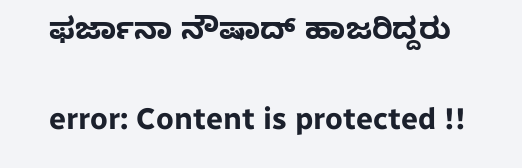ಫರ್ಜಾನಾ ನೌಷಾದ್ ಹಾಜರಿದ್ದರು

error: Content is protected !!